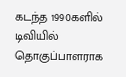கடந்த 1990களில் டிவியில் தொகுப்பாளராக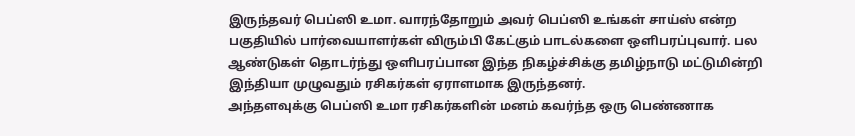இருந்தவர் பெப்ஸி உமா. வாரந்தோறும் அவர் பெப்ஸி உங்கள் சாய்ஸ் என்ற பகுதியில் பார்வையாளர்கள் விரும்பி கேட்கும் பாடல்களை ஒளிபரப்புவார். பல ஆண்டுகள் தொடர்ந்து ஒளிபரப்பான இந்த நிகழ்ச்சிக்கு தமிழ்நாடு மட்டுமின்றி இந்தியா முழுவதும் ரசிகர்கள் ஏராளமாக இருந்தனர்.
அந்தளவுக்கு பெப்ஸி உமா ரசிகர்களின் மனம் கவர்ந்த ஒரு பெண்ணாக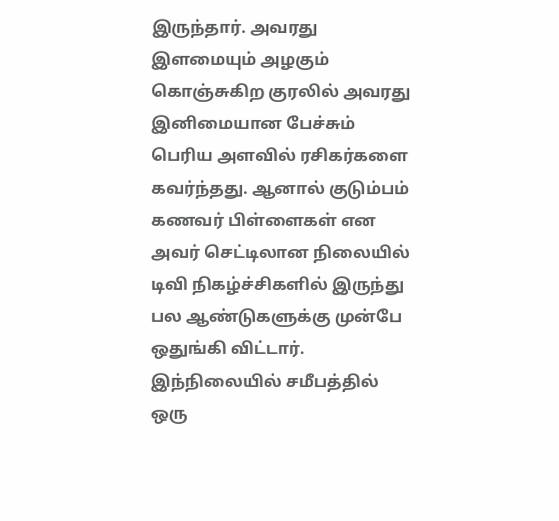இருந்தார். அவரது இளமையும் அழகும் கொஞ்சுகிற குரலில் அவரது இனிமையான பேச்சும் பெரிய அளவில் ரசிகர்களை கவர்ந்தது. ஆனால் குடும்பம் கணவர் பிள்ளைகள் என அவர் செட்டிலான நிலையில் டிவி நிகழ்ச்சிகளில் இருந்து பல ஆண்டுகளுக்கு முன்பே ஒதுங்கி விட்டார்.
இந்நிலையில் சமீபத்தில் ஒரு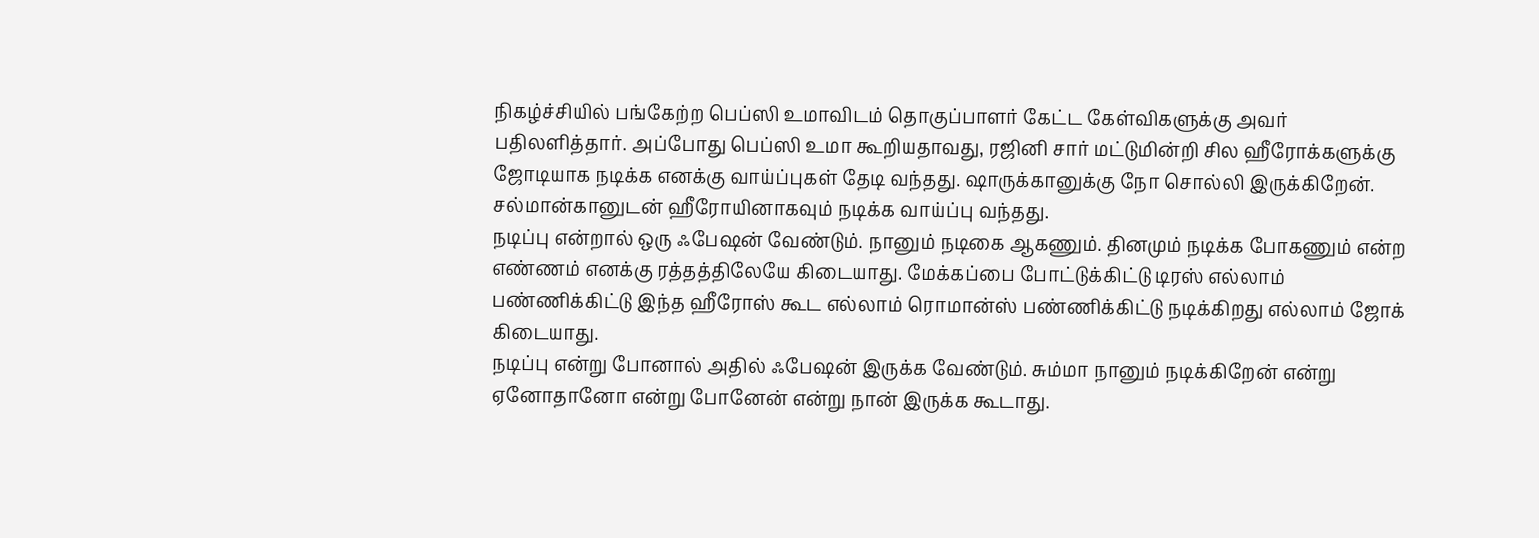நிகழ்ச்சியில் பங்கேற்ற பெப்ஸி உமாவிடம் தொகுப்பாளர் கேட்ட கேள்விகளுக்கு அவர் பதிலளித்தார். அப்போது பெப்ஸி உமா கூறியதாவது, ரஜினி சார் மட்டுமின்றி சில ஹீரோக்களுக்கு ஜோடியாக நடிக்க எனக்கு வாய்ப்புகள் தேடி வந்தது. ஷாருக்கானுக்கு நோ சொல்லி இருக்கிறேன். சல்மான்கானுடன் ஹீரோயினாகவும் நடிக்க வாய்ப்பு வந்தது.
நடிப்பு என்றால் ஒரு ஃபேஷன் வேண்டும். நானும் நடிகை ஆகணும். தினமும் நடிக்க போகணும் என்ற எண்ணம் எனக்கு ரத்தத்திலேயே கிடையாது. மேக்கப்பை போட்டுக்கிட்டு டிரஸ் எல்லாம் பண்ணிக்கிட்டு இந்த ஹீரோஸ் கூட எல்லாம் ரொமான்ஸ் பண்ணிக்கிட்டு நடிக்கிறது எல்லாம் ஜோக் கிடையாது.
நடிப்பு என்று போனால் அதில் ஃபேஷன் இருக்க வேண்டும். சும்மா நானும் நடிக்கிறேன் என்று ஏனோதானோ என்று போனேன் என்று நான் இருக்க கூடாது.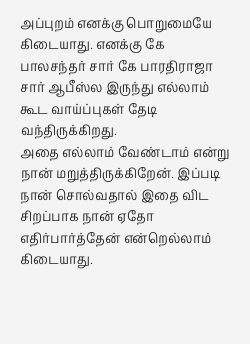அப்புறம் எனக்கு பொறுமையே கிடையாது. எனக்கு கே பாலசந்தர் சார் கே பாரதிராஜா சார் ஆபீஸ்ல இருந்து எல்லாம் கூட வாய்ப்புகள் தேடி வந்திருக்கிறது.
அதை எல்லாம் வேண்டாம் என்று நான் மறுத்திருக்கிறேன். இப்படி நான் சொல்வதால் இதை விட சிறப்பாக நான் ஏதோ எதிர்பார்த்தேன் என்றெல்லாம் கிடையாது.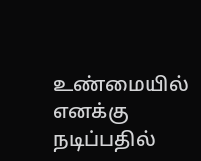உண்மையில் எனக்கு நடிப்பதில்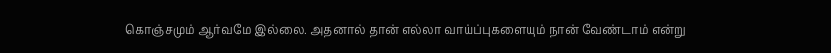கொஞ்சமும் ஆர்வமே இல்லை. அதனால் தான் எல்லா வாய்ப்புகளையும் நான் வேண்டாம் என்று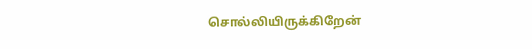சொல்லியிருக்கிறேன்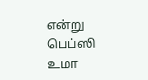என்று பெப்ஸி உமா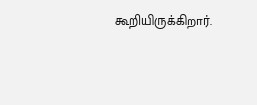கூறியிருக்கிறார்.